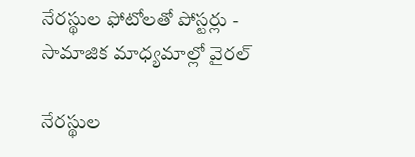నేరస్థుల ఫోటోలతో పోస్టర్లు - సామాజిక మాధ్యమాల్లో వైరల్

నేరస్థుల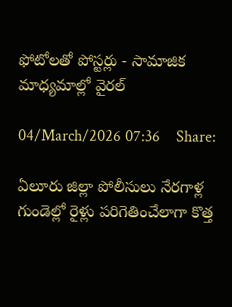ఫోటోలతో పోస్టర్లు - సామాజిక మాధ్యమాల్లో వైరల్

04/March/2026 07:36    Share:

ఏలూరు జిల్లా పోలీసులు నేరగాళ్ల గుండెల్లో రైళ్లు పరిగెతించేలాగా కొత్త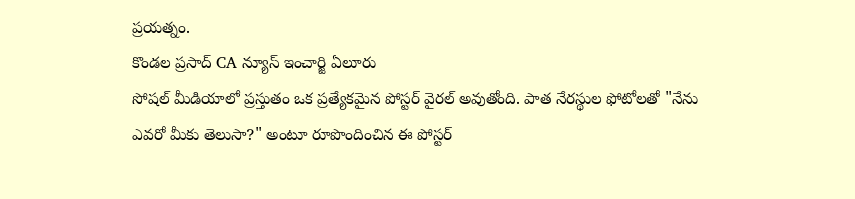ప్రయత్నం.
కొండల ప్రసాద్ CA న్యూస్ ఇంచార్జి ఏలూరు
సోషల్ మీడియాలో ప్రస్తుతం ఒక ప్రత్యేకమైన పోస్టర్ వైరల్ అవుతోంది. పాత నేరస్థుల ఫోటోలతో "నేను ఎవరో మీకు తెలుసా?" అంటూ రూపొందించిన ఈ పోస్టర్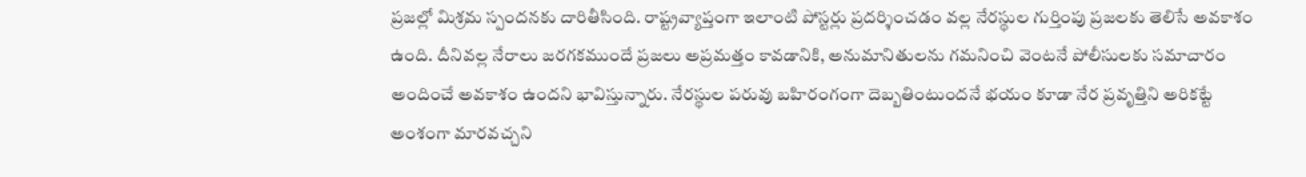ప్రజల్లో మిశ్రమ స్పందనకు దారితీసింది. రాష్ట్రవ్యాప్తంగా ఇలాంటి పోస్టర్లు ప్రదర్శించడం వల్ల నేరస్థుల గుర్తింపు ప్రజలకు తెలిసే అవకాశం ఉంది. దీనివల్ల నేరాలు జరగకముందే ప్రజలు అప్రమత్తం కావడానికి, అనుమానితులను గమనించి వెంటనే పోలీసులకు సమాచారం అందించే అవకాశం ఉందని భావిస్తున్నారు. నేరస్థుల పరువు బహిరంగంగా దెబ్బతింటుందనే భయం కూడా నేర ప్రవృత్తిని అరికట్టే అంశంగా మారవచ్చని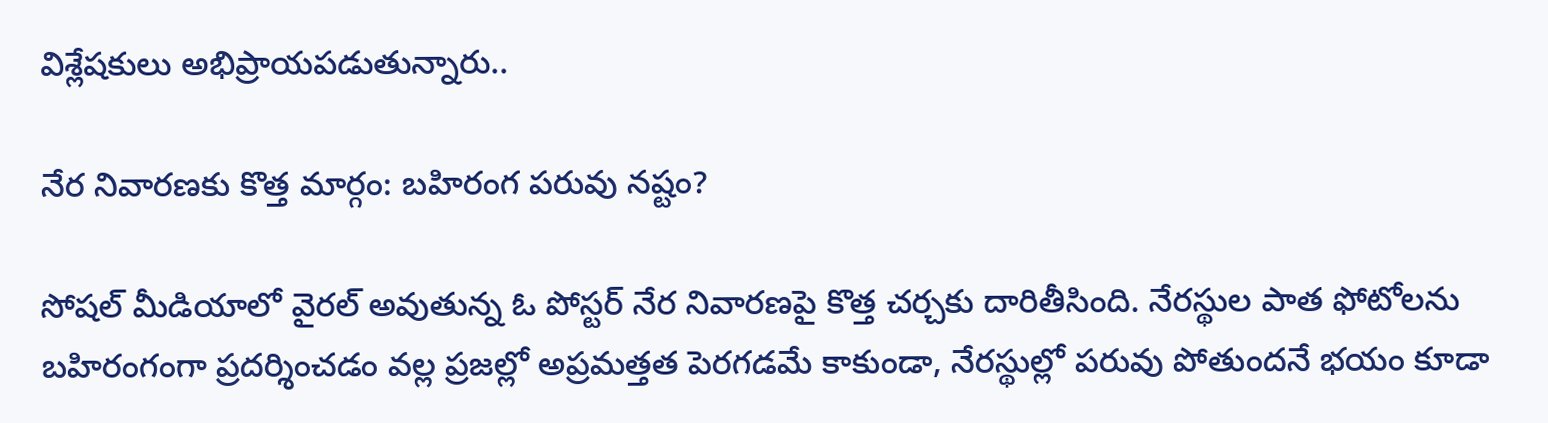విశ్లేషకులు అభిప్రాయపడుతున్నారు..

నేర నివారణకు కొత్త మార్గం: బహిరంగ పరువు నష్టం?

సోషల్ మీడియాలో వైరల్ అవుతున్న ఓ పోస్టర్ నేర నివారణపై కొత్త చర్చకు దారితీసింది. నేరస్థుల పాత ఫోటోలను బహిరంగంగా ప్రదర్శించడం వల్ల ప్రజల్లో అప్రమత్తత పెరగడమే కాకుండా, నేరస్థుల్లో పరువు పోతుందనే భయం కూడా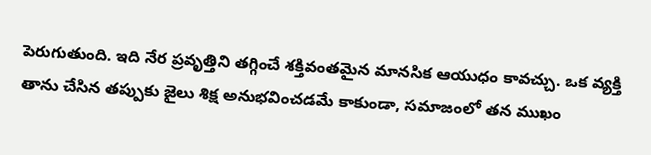పెరుగుతుంది. ఇది నేర ప్రవృత్తిని తగ్గించే శక్తివంతమైన మానసిక ఆయుధం కావచ్చు. ఒక వ్యక్తి తాను చేసిన తప్పుకు జైలు శిక్ష అనుభవించడమే కాకుండా, సమాజంలో తన ముఖం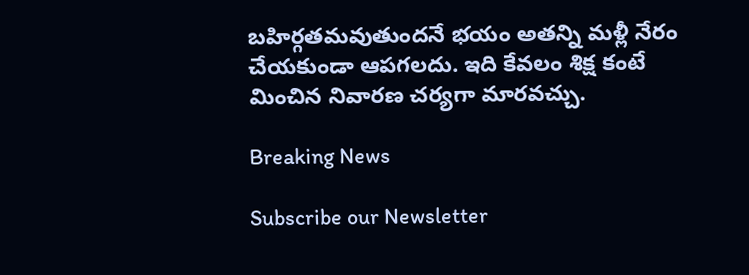బహిర్గతమవుతుందనే భయం అతన్ని మళ్లీ నేరం చేయకుండా ఆపగలదు. ఇది కేవలం శిక్ష కంటే మించిన నివారణ చర్యగా మారవచ్చు.

Breaking News

Subscribe our Newsletter